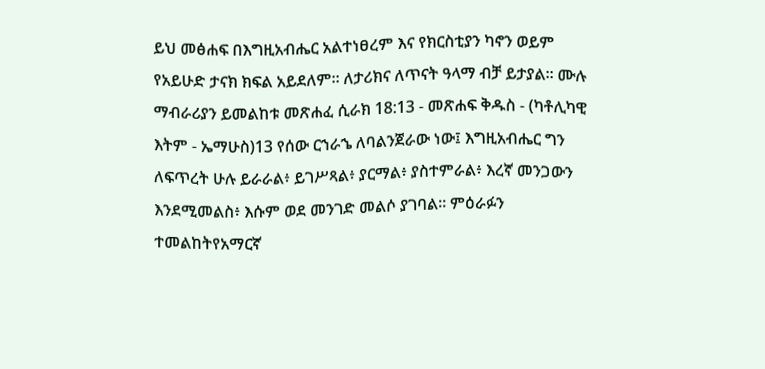ይህ መፅሐፍ በእግዚአብሔር አልተነፀረም እና የክርስቲያን ካኖን ወይም የአይሁድ ታናክ ክፍል አይደለም። ለታሪክና ለጥናት ዓላማ ብቻ ይታያል። ሙሉ ማብራሪያን ይመልከቱ መጽሐፈ ሲራክ 18:13 - መጽሐፍ ቅዱስ - (ካቶሊካዊ እትም - ኤማሁስ)13 የሰው ርኀራኄ ለባልንጀራው ነው፤ እግዚአብሔር ግን ለፍጥረት ሁሉ ይራራል፥ ይገሥጻል፥ ያርማል፥ ያስተምራል፥ እረኛ መንጋውን እንደሚመልስ፥ እሱም ወደ መንገድ መልሶ ያገባል። ምዕራፉን ተመልከትየአማርኛ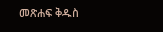መጽሐፍ ቅዱስ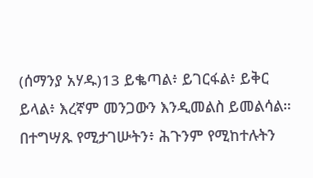(ሰማንያ አሃዱ)13 ይቈጣል፥ ይገርፋል፥ ይቅር ይላል፥ እረኛም መንጋውን እንዲመልስ ይመልሳል። በተግሣጹ የሚታገሡትን፥ ሕጉንም የሚከተሉትን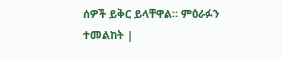ሰዎች ይቅር ይላቸዋል። ምዕራፉን ተመልከት |